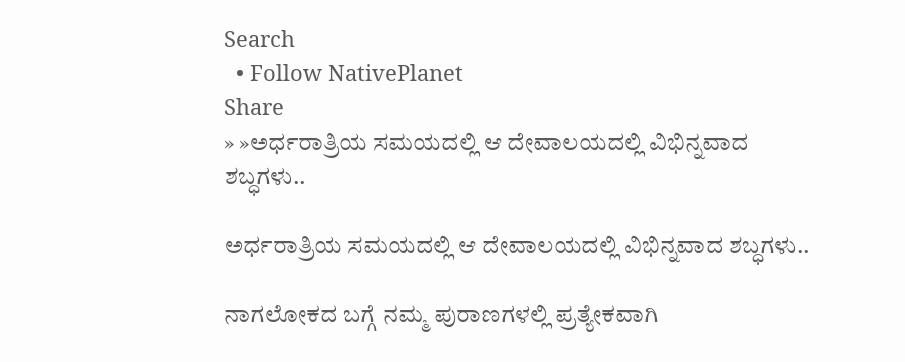Search
  • Follow NativePlanet
Share
» »ಅರ್ಧರಾತ್ರಿಯ ಸಮಯದಲ್ಲಿ ಆ ದೇವಾಲಯದಲ್ಲಿ ವಿಭಿನ್ನವಾದ ಶಬ್ಧಗಳು..

ಅರ್ಧರಾತ್ರಿಯ ಸಮಯದಲ್ಲಿ ಆ ದೇವಾಲಯದಲ್ಲಿ ವಿಭಿನ್ನವಾದ ಶಬ್ಧಗಳು..

ನಾಗಲೋಕದ ಬಗ್ಗೆ ನಮ್ಮ ಪುರಾಣಗಳಲ್ಲಿ ಪ್ರತ್ಯೇಕವಾಗಿ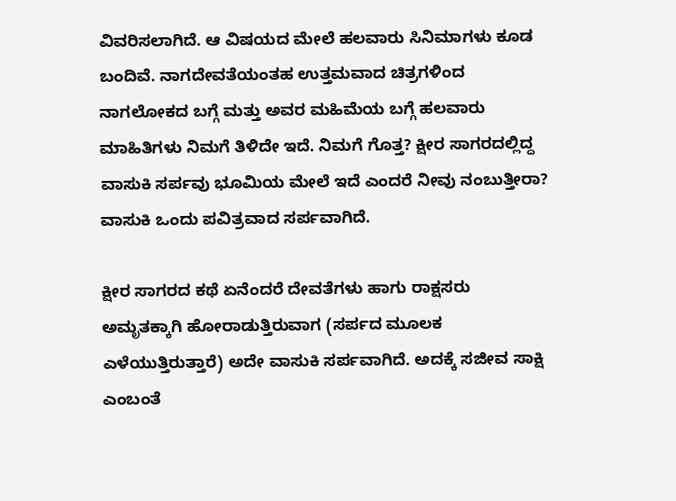ವಿವರಿಸಲಾಗಿದೆ. ಆ ವಿಷಯದ ಮೇಲೆ ಹಲವಾರು ಸಿನಿಮಾಗಳು ಕೂಡ ಬಂದಿವೆ. ನಾಗದೇವತೆಯಂತಹ ಉತ್ತಮವಾದ ಚಿತ್ರಗಳಿಂದ ನಾಗಲೋಕದ ಬಗ್ಗೆ ಮತ್ತು ಅವರ ಮಹಿಮೆಯ ಬಗ್ಗೆ ಹಲವಾರು ಮಾಹಿತಿಗಳು ನಿಮಗೆ ತಿಳಿದೇ ಇದೆ. ನಿಮಗೆ ಗೊತ್ತ? ಕ್ಷೀರ ಸಾಗರದಲ್ಲಿದ್ದ ವಾಸುಕಿ ಸರ್ಪವು ಭೂಮಿಯ ಮೇಲೆ ಇದೆ ಎಂದರೆ ನೀವು ನಂಬುತ್ತೀರಾ? ವಾಸುಕಿ ಒಂದು ಪವಿತ್ರವಾದ ಸರ್ಪವಾಗಿದೆ.

ಕ್ಷೀರ ಸಾಗರದ ಕಥೆ ಏನೆಂದರೆ ದೇವತೆಗಳು ಹಾಗು ರಾಕ್ಷಸರು ಅಮೃತಕ್ಕಾಗಿ ಹೋರಾಡುತ್ತಿರುವಾಗ (ಸರ್ಪದ ಮೂಲಕ ಎಳೆಯುತ್ತಿರುತ್ತಾರೆ) ಅದೇ ವಾಸುಕಿ ಸರ್ಪವಾಗಿದೆ. ಅದಕ್ಕೆ ಸಜೀವ ಸಾಕ್ಷಿ ಎಂಬಂತೆ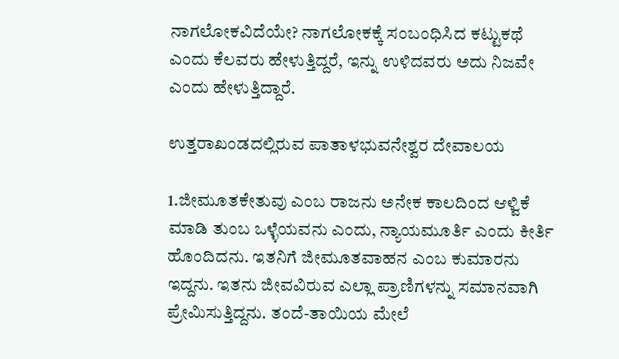ನಾಗಲೋಕವಿದೆಯೇ? ನಾಗಲೋಕಕ್ಕೆ ಸಂಬಂಧಿಸಿದ ಕಟ್ಟುಕಥೆ ಎಂದು ಕೆಲವರು ಹೇಳುತ್ತಿದ್ದರೆ, ಇನ್ನು ಉಳಿದವರು ಅದು ನಿಜವೇ ಎಂದು ಹೇಳುತ್ತಿದ್ದಾರೆ.

ಉತ್ತರಾಖಂಡದಲ್ಲಿರುವ ಪಾತಾಳಭುವನೇಶ್ವರ ದೇವಾಲಯ

1.ಜೀಮೂತಕೇತುವು ಎಂಬ ರಾಜನು ಅನೇಕ ಕಾಲದಿಂದ ಆಳ್ವಿಕೆ ಮಾಡಿ ತುಂಬ ಒಳ್ಳೆಯವನು ಎಂದು, ನ್ಯಾಯಮೂರ್ತಿ ಎಂದು ಕೀರ್ತಿ ಹೊಂದಿದನು. ಇತನಿಗೆ ಜೀಮೂತವಾಹನ ಎಂಬ ಕುಮಾರನು ಇದ್ದನು. ಇತನು ಜೀವವಿರುವ ಎಲ್ಲಾ ಪ್ರಾಣಿಗಳನ್ನು ಸಮಾನವಾಗಿ ಪ್ರೇಮಿಸುತ್ತಿದ್ದನು. ತಂದೆ-ತಾಯಿಯ ಮೇಲೆ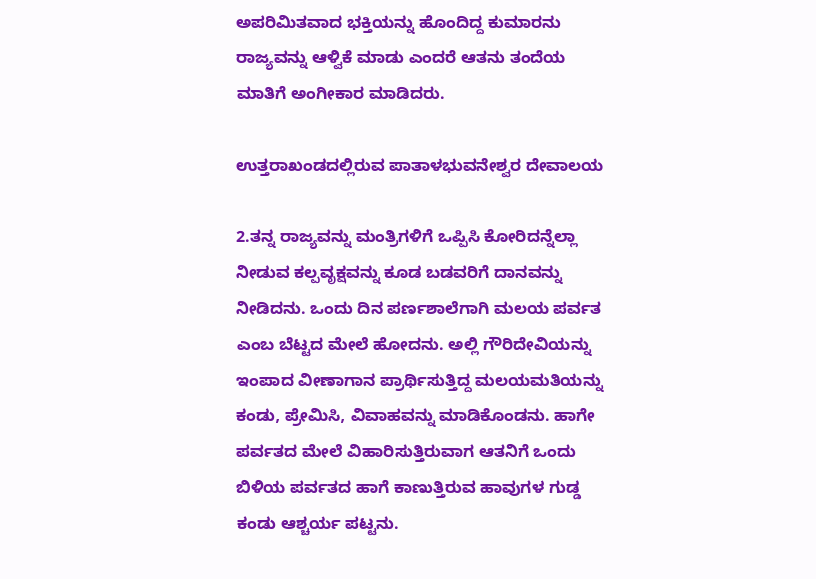ಅಪರಿಮಿತವಾದ ಭಕ್ತಿಯನ್ನು ಹೊಂದಿದ್ದ ಕುಮಾರನು ರಾಜ್ಯವನ್ನು ಆಳ್ವಿಕೆ ಮಾಡು ಎಂದರೆ ಆತನು ತಂದೆಯ ಮಾತಿಗೆ ಅಂಗೀಕಾರ ಮಾಡಿದರು.

ಉತ್ತರಾಖಂಡದಲ್ಲಿರುವ ಪಾತಾಳಭುವನೇಶ್ವರ ದೇವಾಲಯ

2.ತನ್ನ ರಾಜ್ಯವನ್ನು ಮಂತ್ರಿಗಳಿಗೆ ಒಪ್ಪಿಸಿ ಕೋರಿದನ್ನೆಲ್ಲಾ ನೀಡುವ ಕಲ್ಪವೃಕ್ಷವನ್ನು ಕೂಡ ಬಡವರಿಗೆ ದಾನವನ್ನು ನೀಡಿದನು. ಒಂದು ದಿನ ಪರ್ಣಶಾಲೆಗಾಗಿ ಮಲಯ ಪರ್ವತ ಎಂಬ ಬೆಟ್ಟದ ಮೇಲೆ ಹೋದನು. ಅಲ್ಲಿ ಗೌರಿದೇವಿಯನ್ನು ಇಂಪಾದ ವೀಣಾಗಾನ ಪ್ರಾರ್ಥಿಸುತ್ತಿದ್ದ ಮಲಯಮತಿಯನ್ನು ಕಂಡು, ಪ್ರೇಮಿಸಿ, ವಿವಾಹವನ್ನು ಮಾಡಿಕೊಂಡನು. ಹಾಗೇ ಪರ್ವತದ ಮೇಲೆ ವಿಹಾರಿಸುತ್ತಿರುವಾಗ ಆತನಿಗೆ ಒಂದು ಬಿಳಿಯ ಪರ್ವತದ ಹಾಗೆ ಕಾಣುತ್ತಿರುವ ಹಾವುಗಳ ಗುಡ್ಡ ಕಂಡು ಆಶ್ಚರ್ಯ ಪಟ್ಟನು.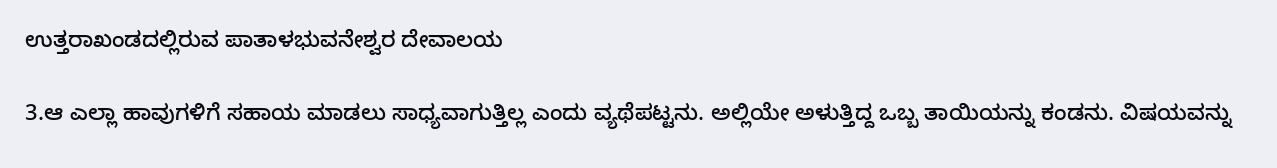ಉತ್ತರಾಖಂಡದಲ್ಲಿರುವ ಪಾತಾಳಭುವನೇಶ್ವರ ದೇವಾಲಯ

3.ಆ ಎಲ್ಲಾ ಹಾವುಗಳಿಗೆ ಸಹಾಯ ಮಾಡಲು ಸಾಧ್ಯವಾಗುತ್ತಿಲ್ಲ ಎಂದು ವ್ಯಥೆಪಟ್ಟನು. ಅಲ್ಲಿಯೇ ಅಳುತ್ತಿದ್ದ ಒಬ್ಬ ತಾಯಿಯನ್ನು ಕಂಡನು. ವಿಷಯವನ್ನು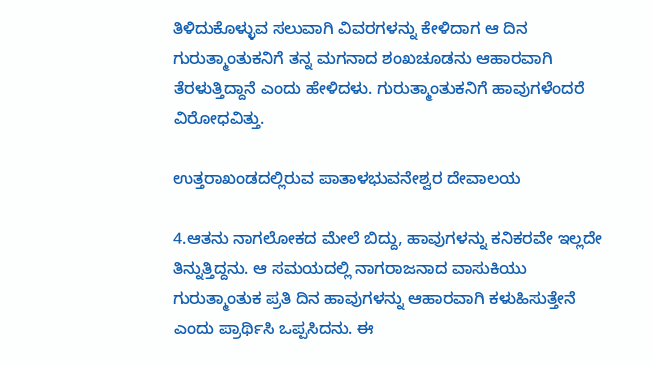ತಿಳಿದುಕೊಳ್ಳುವ ಸಲುವಾಗಿ ವಿವರಗಳನ್ನು ಕೇಳಿದಾಗ ಆ ದಿನ ಗುರುತ್ಮಾಂತುಕನಿಗೆ ತನ್ನ ಮಗನಾದ ಶಂಖಚೂಡನು ಆಹಾರವಾಗಿ ತೆರಳುತ್ತಿದ್ದಾನೆ ಎಂದು ಹೇಳಿದಳು. ಗುರುತ್ಮಾಂತುಕನಿಗೆ ಹಾವುಗಳೆಂದರೆ ವಿರೋಧವಿತ್ತು.

ಉತ್ತರಾಖಂಡದಲ್ಲಿರುವ ಪಾತಾಳಭುವನೇಶ್ವರ ದೇವಾಲಯ

4.ಆತನು ನಾಗಲೋಕದ ಮೇಲೆ ಬಿದ್ದು, ಹಾವುಗಳನ್ನು ಕನಿಕರವೇ ಇಲ್ಲದೇ ತಿನ್ನುತ್ತಿದ್ದನು. ಆ ಸಮಯದಲ್ಲಿ ನಾಗರಾಜನಾದ ವಾಸುಕಿಯು ಗುರುತ್ಮಾಂತುಕ ಪ್ರತಿ ದಿನ ಹಾವುಗಳನ್ನು ಆಹಾರವಾಗಿ ಕಳುಹಿಸುತ್ತೇನೆ ಎಂದು ಪ್ರಾರ್ಥಿಸಿ ಒಪ್ಪಸಿದನು. ಈ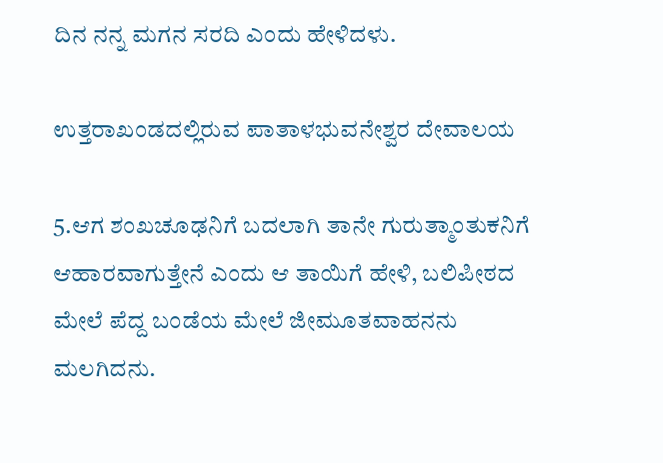ದಿನ ನನ್ನ ಮಗನ ಸರದಿ ಎಂದು ಹೇಳಿದಳು.

ಉತ್ತರಾಖಂಡದಲ್ಲಿರುವ ಪಾತಾಳಭುವನೇಶ್ವರ ದೇವಾಲಯ

5.ಆಗ ಶಂಖಚೂಢನಿಗೆ ಬದಲಾಗಿ ತಾನೇ ಗುರುತ್ಮಾಂತುಕನಿಗೆ ಆಹಾರವಾಗುತ್ತೇನೆ ಎಂದು ಆ ತಾಯಿಗೆ ಹೇಳಿ, ಬಲಿಪೀಠದ ಮೇಲೆ ಪೆದ್ದ ಬಂಡೆಯ ಮೇಲೆ ಜೀಮೂತವಾಹನನು ಮಲಗಿದನು.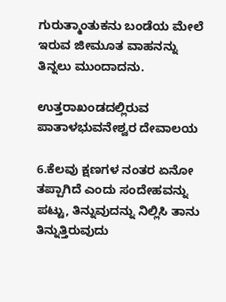ಗುರುತ್ಮಾಂತುಕನು ಬಂಡೆಯ ಮೇಲೆ ಇರುವ ಜೀಮೂತ ವಾಹನನ್ನು ತಿನ್ನಲು ಮುಂದಾದನು.

ಉತ್ತರಾಖಂಡದಲ್ಲಿರುವ ಪಾತಾಳಭುವನೇಶ್ವರ ದೇವಾಲಯ

6.ಕೆಲವು ಕ್ಷಣಗಳ ನಂತರ ಏನೋ ತಪ್ಪಾಗಿದೆ ಎಂದು ಸಂದೇಹವನ್ನು ಪಟ್ಟು, ತಿನ್ನುವುದನ್ನು ನಿಲ್ಲಿಸಿ ತಾನು ತಿನ್ನುತ್ತಿರುವುದು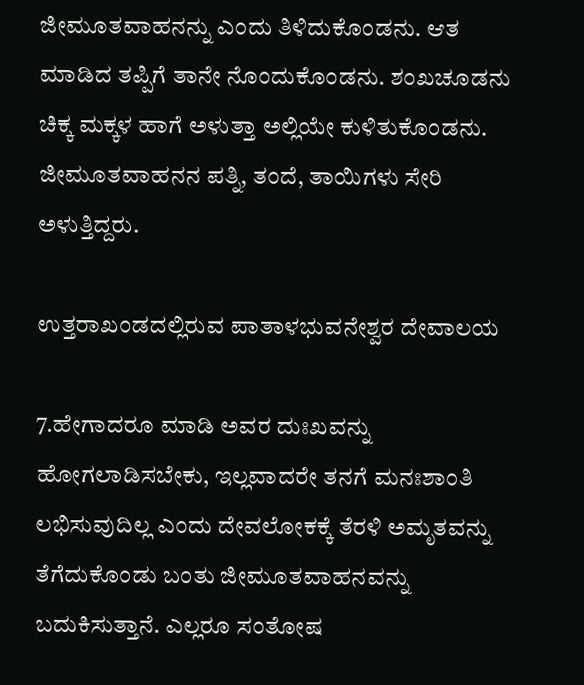ಜೀಮೂತವಾಹನನ್ನು ಎಂದು ತಿಳಿದುಕೊಂಡನು. ಆತ ಮಾಡಿದ ತಪ್ಪಿಗೆ ತಾನೇ ನೊಂದುಕೊಂಡನು. ಶಂಖಚೂಡನು ಚಿಕ್ಕ ಮಕ್ಕಳ ಹಾಗೆ ಅಳುತ್ತಾ ಅಲ್ಲಿಯೇ ಕುಳಿತುಕೊಂಡನು. ಜೀಮೂತವಾಹನನ ಪತ್ನಿ, ತಂದೆ, ತಾಯಿಗಳು ಸೇರಿ ಅಳುತ್ತಿದ್ದರು.

ಉತ್ತರಾಖಂಡದಲ್ಲಿರುವ ಪಾತಾಳಭುವನೇಶ್ವರ ದೇವಾಲಯ

7.ಹೇಗಾದರೂ ಮಾಡಿ ಅವರ ದುಃಖವನ್ನು ಹೋಗಲಾಡಿಸಬೇಕು, ಇಲ್ಲವಾದರೇ ತನಗೆ ಮನಃಶಾಂತಿ ಲಭಿಸುವುದಿಲ್ಲ ಎಂದು ದೇವಲೋಕಕ್ಕೆ ತೆರಳಿ ಅಮೃತವನ್ನು ತೆಗೆದುಕೊಂಡು ಬಂತು ಜೀಮೂತವಾಹನವನ್ನು ಬದುಕಿಸುತ್ತಾನೆ. ಎಲ್ಲರೂ ಸಂತೋಷ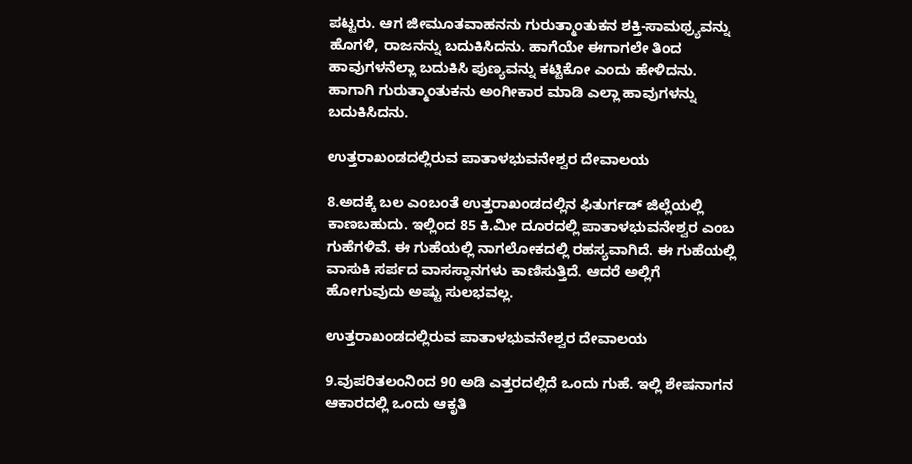ಪಟ್ಟರು. ಆಗ ಜೀಮೂತವಾಹನನು ಗುರುತ್ಮಾಂತುಕನ ಶಕ್ತಿ-ಸಾಮಥ್ರ್ಯವನ್ನು ಹೊಗಳಿ, ರಾಜನನ್ನು ಬದುಕಿಸಿದನು. ಹಾಗೆಯೇ ಈಗಾಗಲೇ ತಿಂದ ಹಾವುಗಳನೆಲ್ಲಾ ಬದುಕಿಸಿ ಪುಣ್ಯವನ್ನು ಕಟ್ಟಿಕೋ ಎಂದು ಹೇಳಿದನು. ಹಾಗಾಗಿ ಗುರುತ್ಮಾಂತುಕನು ಅಂಗೀಕಾರ ಮಾಡಿ ಎಲ್ಲಾ ಹಾವುಗಳನ್ನು ಬದುಕಿಸಿದನು.

ಉತ್ತರಾಖಂಡದಲ್ಲಿರುವ ಪಾತಾಳಭುವನೇಶ್ವರ ದೇವಾಲಯ

8.ಅದಕ್ಕೆ ಬಲ ಎಂಬಂತೆ ಉತ್ತರಾಖಂಡದಲ್ಲಿನ ಫಿತುರ್ಗಡ್ ಜಿಲ್ಲೆಯಲ್ಲಿ ಕಾಣಬಹುದು. ಇಲ್ಲಿಂದ 85 ಕಿ.ಮೀ ದೂರದಲ್ಲಿ ಪಾತಾಳಭುವನೇಶ್ವರ ಎಂಬ ಗುಹೆಗಳಿವೆ. ಈ ಗುಹೆಯಲ್ಲಿ ನಾಗಲೋಕದಲ್ಲಿ ರಹಸ್ಯವಾಗಿದೆ. ಈ ಗುಹೆಯಲ್ಲಿ ವಾಸುಕಿ ಸರ್ಪದ ವಾಸಸ್ಥಾನಗಳು ಕಾಣಿಸುತ್ತಿದೆ. ಆದರೆ ಅಲ್ಲಿಗೆ ಹೋಗುವುದು ಅಷ್ಟು ಸುಲಭವಲ್ಲ.

ಉತ್ತರಾಖಂಡದಲ್ಲಿರುವ ಪಾತಾಳಭುವನೇಶ್ವರ ದೇವಾಲಯ

9.ವುಪರಿತಲಂನಿಂದ 90 ಅಡಿ ಎತ್ತರದಲ್ಲಿದೆ ಒಂದು ಗುಹೆ. ಇಲ್ಲಿ ಶೇಷನಾಗನ ಆಕಾರದಲ್ಲಿ ಒಂದು ಆಕೃತಿ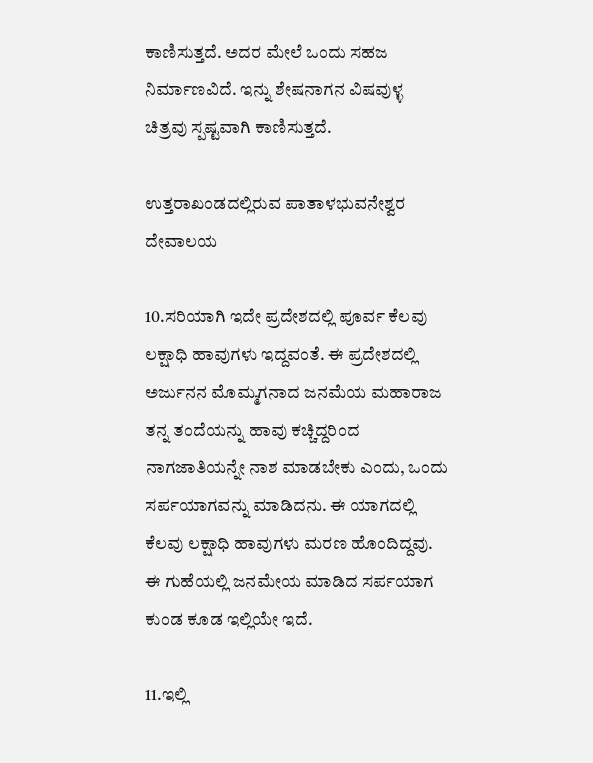ಕಾಣಿಸುತ್ತದೆ. ಅದರ ಮೇಲೆ ಒಂದು ಸಹಜ ನಿರ್ಮಾಣವಿದೆ. ಇನ್ನು ಶೇಷನಾಗನ ವಿಷವುಳ್ಳ ಚಿತ್ರವು ಸ್ಪಷ್ಟವಾಗಿ ಕಾಣಿಸುತ್ತದೆ.

ಉತ್ತರಾಖಂಡದಲ್ಲಿರುವ ಪಾತಾಳಭುವನೇಶ್ವರ ದೇವಾಲಯ

10.ಸರಿಯಾಗಿ ಇದೇ ಪ್ರದೇಶದಲ್ಲಿ ಪೂರ್ವ ಕೆಲವು ಲಕ್ಷಾಧಿ ಹಾವುಗಳು ಇದ್ದವಂತೆ. ಈ ಪ್ರದೇಶದಲ್ಲಿ ಅರ್ಜುನನ ಮೊಮ್ಮಗನಾದ ಜನಮೆಯ ಮಹಾರಾಜ ತನ್ನ ತಂದೆಯನ್ನು ಹಾವು ಕಚ್ಚಿದ್ದರಿಂದ ನಾಗಜಾತಿಯನ್ನೇ ನಾಶ ಮಾಡಬೇಕು ಎಂದು, ಒಂದು ಸರ್ಪಯಾಗವನ್ನು ಮಾಡಿದನು. ಈ ಯಾಗದಲ್ಲಿ ಕೆಲವು ಲಕ್ಷಾಧಿ ಹಾವುಗಳು ಮರಣ ಹೊಂದಿದ್ದವು. ಈ ಗುಹೆಯಲ್ಲಿ ಜನಮೇಯ ಮಾಡಿದ ಸರ್ಪಯಾಗ ಕುಂಡ ಕೂಡ ಇಲ್ಲಿಯೇ ಇದೆ.

11.ಇಲ್ಲಿ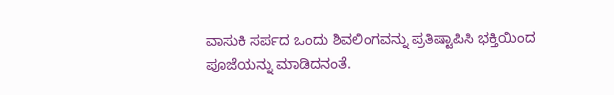ವಾಸುಕಿ ಸರ್ಪದ ಒಂದು ಶಿವಲಿಂಗವನ್ನು ಪ್ರತಿಷ್ಟಾಪಿಸಿ ಭಕ್ತಿಯಿಂದ ಪೂಜೆಯನ್ನು ಮಾಡಿದನಂತೆ.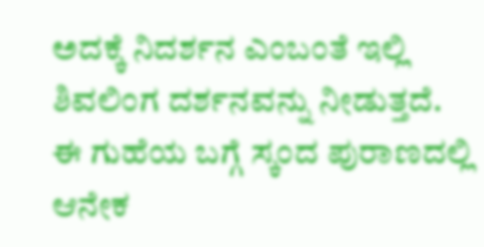ಅದಕ್ಕೆ ನಿದರ್ಶನ ಎಂಬಂತೆ ಇಲ್ಲಿ ಶಿವಲಿಂಗ ದರ್ಶನವನ್ನು ನೀಡುತ್ತದೆ. ಈ ಗುಹೆಯ ಬಗ್ಗೆ ಸ್ಕಂದ ಪುರಾಣದಲ್ಲಿ ಆನೇಕ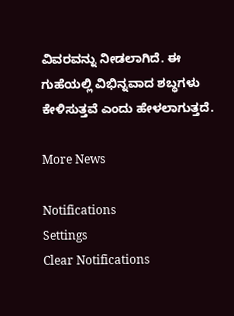ವಿವರವನ್ನು ನೀಡಲಾಗಿದೆ. ಈ ಗುಹೆಯಲ್ಲಿ ವಿಭಿನ್ನವಾದ ಶಬ್ಧಗಳು ಕೇಳಿಸುತ್ತವೆ ಎಂದು ಹೇಳಲಾಗುತ್ತದೆ.

More News

Notifications
Settings
Clear Notifications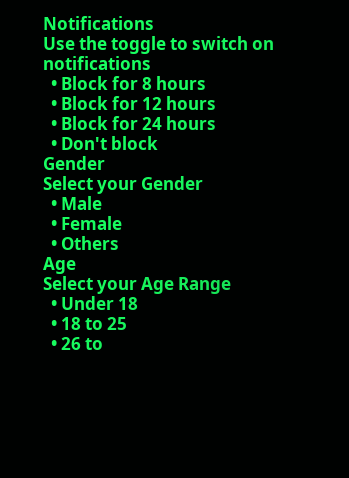Notifications
Use the toggle to switch on notifications
  • Block for 8 hours
  • Block for 12 hours
  • Block for 24 hours
  • Don't block
Gender
Select your Gender
  • Male
  • Female
  • Others
Age
Select your Age Range
  • Under 18
  • 18 to 25
  • 26 to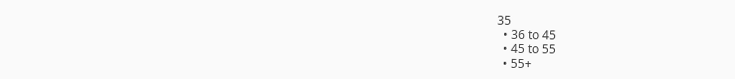35
  • 36 to 45
  • 45 to 55
  • 55+